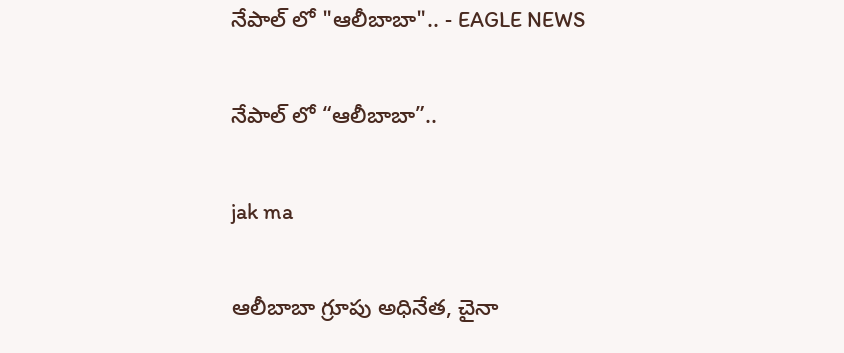నేపాల్ లో "ఆలీబాబా".. - EAGLE NEWS

నేపాల్ లో “ఆలీబాబా”..

jak ma

ఆలీబాబా గ్రూపు అధినేత, చైనా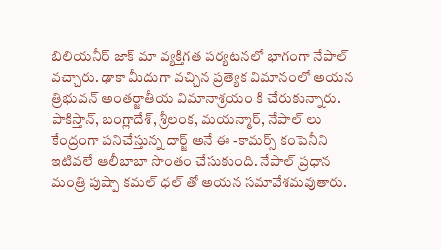బిలియనీర్ జాక్ మా వ్యక్తిగత పర్యటనలో భాగంగా నేపాల్ వచ్చారు. ఢాకా మీదుగా వచ్చిన ప్రత్యెక విమానంలో అయన త్రిభువన్ అంతర్జాతీయ విమానాశ్రయం కి చేరుకున్నారు. పాకిస్తాన్, బంగ్లాదేశ్, శ్రీలంక, మయన్మార్, నేపాల్ లు కేంద్రంగా పనిచేస్తున్న దార్జ్ అనే ఈ -కామర్స్ కంపెనీని ఇటివలే ఆలీబాబా సొంతం చేసుకుంది. నేపాల్ ప్రధాన మంత్రి పుష్పా కమల్ ధల్ తో అయన సమావేశమవుతారు.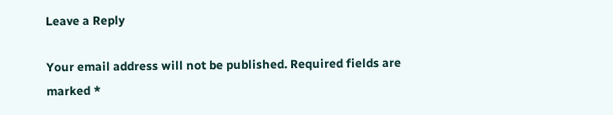Leave a Reply

Your email address will not be published. Required fields are marked *